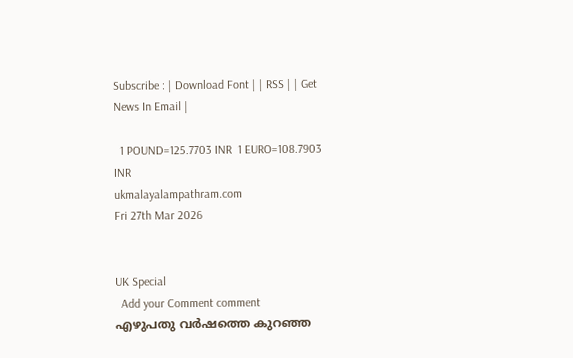Subscribe : | Download Font | | RSS | | Get News In Email |

  1 POUND=125.7703 INR  1 EURO=108.7903 INR
ukmalayalampathram.com
Fri 27th Mar 2026


UK Special
  Add your Comment comment
എഴുപതു വര്‍ഷത്തെ കുറഞ്ഞ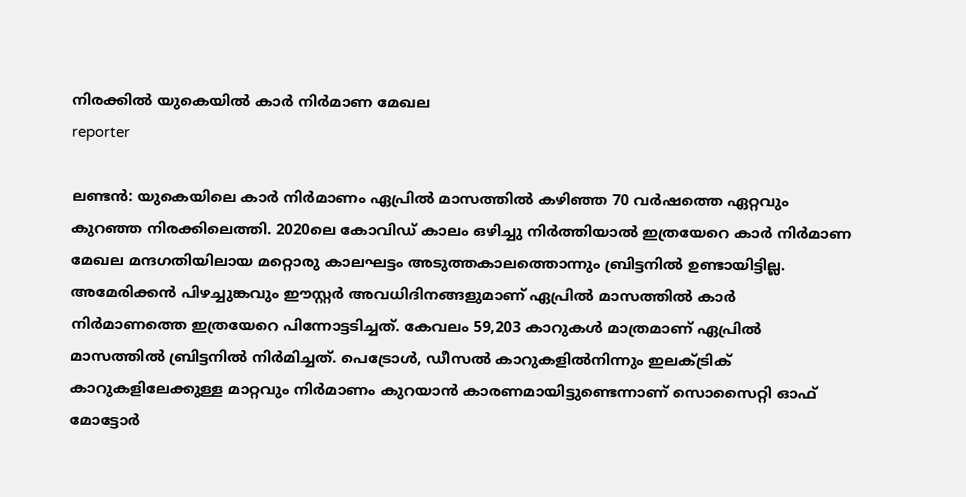നിരക്കില്‍ യുകെയില്‍ കാര്‍ നിര്‍മാണ മേഖല
reporter

ലണ്ടന്‍: യുകെയിലെ കാര്‍ നിര്‍മാണം ഏപ്രില്‍ മാസത്തില്‍ കഴിഞ്ഞ 70 വര്‍ഷത്തെ ഏറ്റവും കുറഞ്ഞ നിരക്കിലെത്തി. 2020ലെ കോവിഡ് കാലം ഒഴിച്ചു നിര്‍ത്തിയാല്‍ ഇത്രയേറെ കാര്‍ നിര്‍മാണ മേഖല മന്ദഗതിയിലായ മറ്റൊരു കാലഘട്ടം അടുത്തകാലത്തൊന്നും ബ്രിട്ടനില്‍ ഉണ്ടായിട്ടില്ല. അമേരിക്കന്‍ പിഴച്ചുങ്കവും ഈസ്റ്റര്‍ അവധിദിനങ്ങളുമാണ് ഏപ്രില്‍ മാസത്തില്‍ കാര്‍ നിര്‍മാണത്തെ ഇത്രയേറെ പിന്നോട്ടടിച്ചത്. കേവലം 59,203 കാറുകള്‍ മാത്രമാണ് ഏപ്രില്‍ മാസത്തില്‍ ബ്രിട്ടനില്‍ നിര്‍മിച്ചത്. പെട്രോള്‍, ഡീസല്‍ കാറുകളില്‍നിന്നും ഇലക്ട്രിക് കാറുകളിലേക്കുള്ള മാറ്റവും നിര്‍മാണം കുറയാന്‍ കാരണമായിട്ടുണ്ടെന്നാണ് സൊസൈറ്റി ഓഫ് മോട്ടോര്‍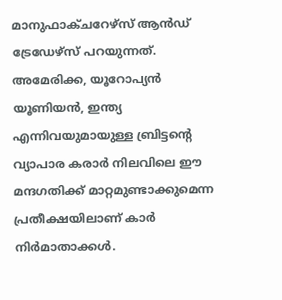മാനുഫാക്ചറേഴ്‌സ് ആന്‍ഡ് ട്രേഡേഴ്‌സ് പറയുന്നത്. അമേരിക്ക, യൂറോപ്യന്‍ യൂണിയന്‍, ഇന്ത്യ എന്നിവയുമായുള്ള ബ്രിട്ടന്റെ വ്യാപാര കരാര്‍ നിലവിലെ ഈ മന്ദഗതിക്ക് മാറ്റമുണ്ടാക്കുമെന്ന പ്രതീക്ഷയിലാണ് കാര്‍ നിര്‍മാതാക്കള്‍.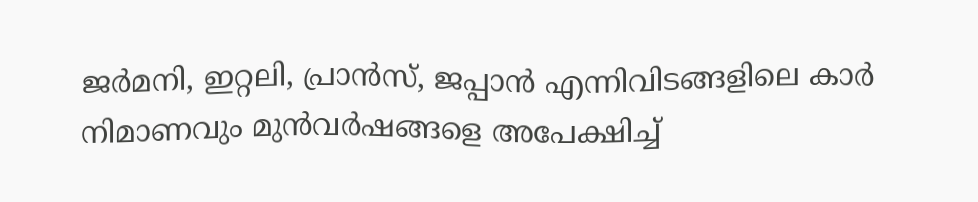ജര്‍മനി, ഇറ്റലി, പ്രാന്‍സ്, ജപ്പാന്‍ എന്നിവിടങ്ങളിലെ കാര്‍ നിമാണവും മുന്‍വര്‍ഷങ്ങളെ അപേക്ഷിച്ച്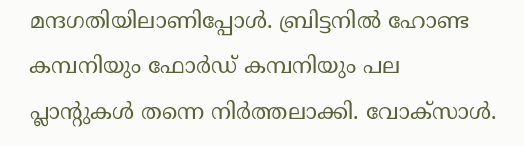മന്ദഗതിയിലാണിപ്പോള്‍. ബ്രിട്ടനില്‍ ഹോണ്ട കമ്പനിയും ഫോര്‍ഡ് കമ്പനിയും പല പ്ലാന്റുകള്‍ തന്നെ നിര്‍ത്തലാക്കി. വോക്‌സാള്‍.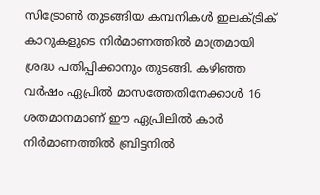സിട്രോണ്‍ തുടങ്ങിയ കമ്പനികള്‍ ഇലക്ട്രിക് കാറുകളുടെ നിര്‍മാണത്തില്‍ മാത്രമായി ശ്രദ്ധ പതിപ്പിക്കാനും തുടങ്ങി. കഴിഞ്ഞ വര്‍ഷം ഏപ്രില്‍ മാസത്തേതിനേക്കാള്‍ 16 ശതമാനമാണ് ഈ ഏപ്രിലില്‍ കാര്‍ നിര്‍മാണത്തില്‍ ബ്രിട്ടനില്‍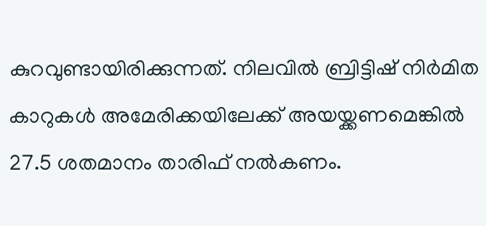കുറവുണ്ടായിരിക്കുന്നത്. നിലവില്‍ ബ്രിട്ടിഷ് നിര്‍മിത കാറുകള്‍ അമേരിക്കയിലേക്ക് അയയ്ക്കണമെങ്കില്‍ 27.5 ശതമാനം താരിഫ് നല്‍കണം.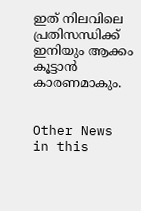ഇത് നിലവിലെ പ്രതിസന്ധിക്ക് ഇനിയും ആക്കം കൂട്ടാന്‍ കാരണമാകും.


Other News in this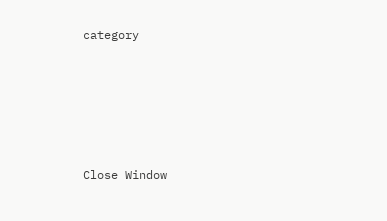category








Close Window